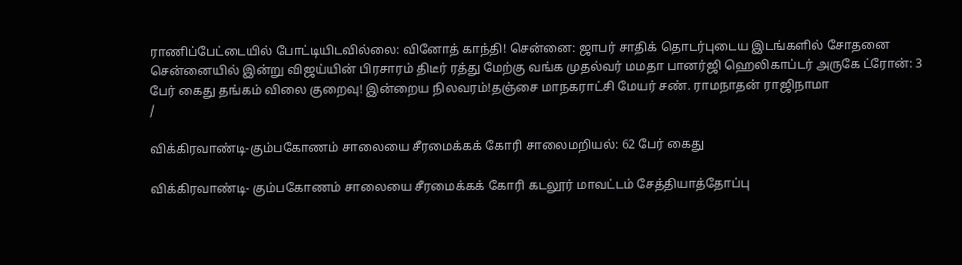ராணிப்பேட்டையில் போட்டியிடவில்லை: வினோத் காந்தி! சென்னை: ஜாபர் சாதிக் தொடர்புடைய இடங்களில் சோதனை சென்னையில் இன்று விஜய்யின் பிரசாரம் திடீர் ரத்து மேற்கு வங்க முதல்வர் மமதா பானர்ஜி ஹெலிகாப்டர் அருகே ட்ரோன்: 3 பேர் கைது தங்கம் விலை குறைவு! இன்றைய நிலவரம்!தஞ்சை மாநகராட்சி மேயர் சண். ராமநாதன் ராஜிநாமா
/

விக்கிரவாண்டி-கும்பகோணம் சாலையை சீரமைக்கக் கோரி சாலைமறியல்: 62 பேர் கைது

விக்கிரவாண்டி- கும்பகோணம் சாலையை சீரமைக்கக் கோரி கடலூர் மாவட்டம் சேத்தியாத்தோப்பு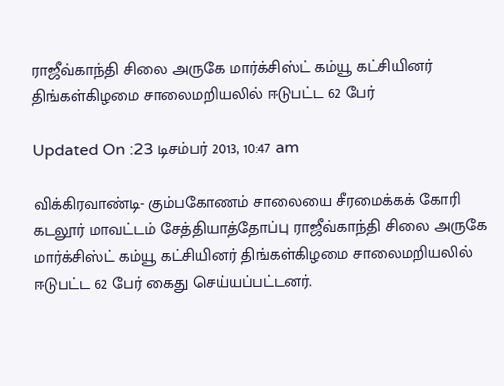ராஜீவ்காந்தி சிலை அருகே மார்க்சிஸ்ட் கம்யூ கட்சியினர் திங்கள்கிழமை சாலைமறியலில் ஈடுபட்ட 62 பேர்

Updated On :23 டிசம்பர் 2013, 10:47 am

விக்கிரவாண்டி- கும்பகோணம் சாலையை சீரமைக்கக் கோரி கடலூர் மாவட்டம் சேத்தியாத்தோப்பு ராஜீவ்காந்தி சிலை அருகே மார்க்சிஸ்ட் கம்யூ கட்சியினர் திங்கள்கிழமை சாலைமறியலில் ஈடுபட்ட 62 பேர் கைது செய்யப்பட்டனர்.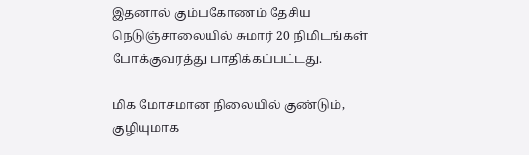இதனால் கும்பகோணம் தேசிய நெடுஞ்சாலையில் சுமார் 20 நிமிடங்கள் போக்குவரத்து பாதிக்கப்பட்டது.

மிக மோசமான நிலையில் குண்டும், குழியுமாக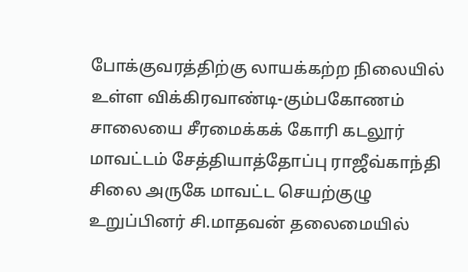போக்குவரத்திற்கு லாயக்கற்ற நிலையில் உள்ள விக்கிரவாண்டி-கும்பகோணம் சாலையை சீரமைக்கக் கோரி கடலூர் மாவட்டம் சேத்தியாத்தோப்பு ராஜீவ்காந்தி சிலை அருகே மாவட்ட செயற்குழு உறுப்பினர் சி.மாதவன் தலைமையில்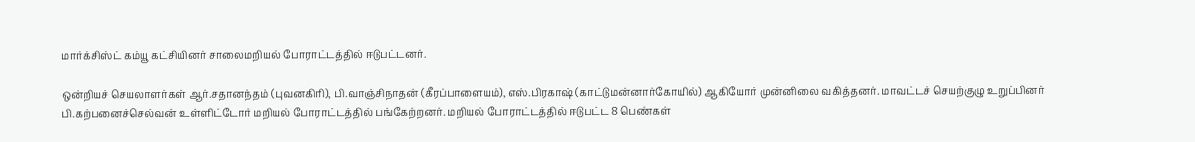மார்க்சிஸ்ட் கம்யூ கட்சியினர் சாலைமறியல் போராட்டத்தில் ஈடுபட்டனர்.

ஒன்றியச் செயலாளர்கள் ஆர்.சதானந்தம் (புவனகிரி), பி.வாஞ்சிநாதன் (கீரப்பாளையம்), எஸ்.பிரகாஷ் (காட்டுமன்னார்கோயில்) ஆகியோர் முன்னிலை வகித்தனர். மாவட்டச் செயற்குழு உறுப்பினர் பி.கற்பனைச்செல்வன் உள்ளிட்டோர் மறியல் போராட்டத்தில் பங்கேற்றனர். மறியல் போராட்டத்தில் ஈடுபட்ட 8 பெண்கள்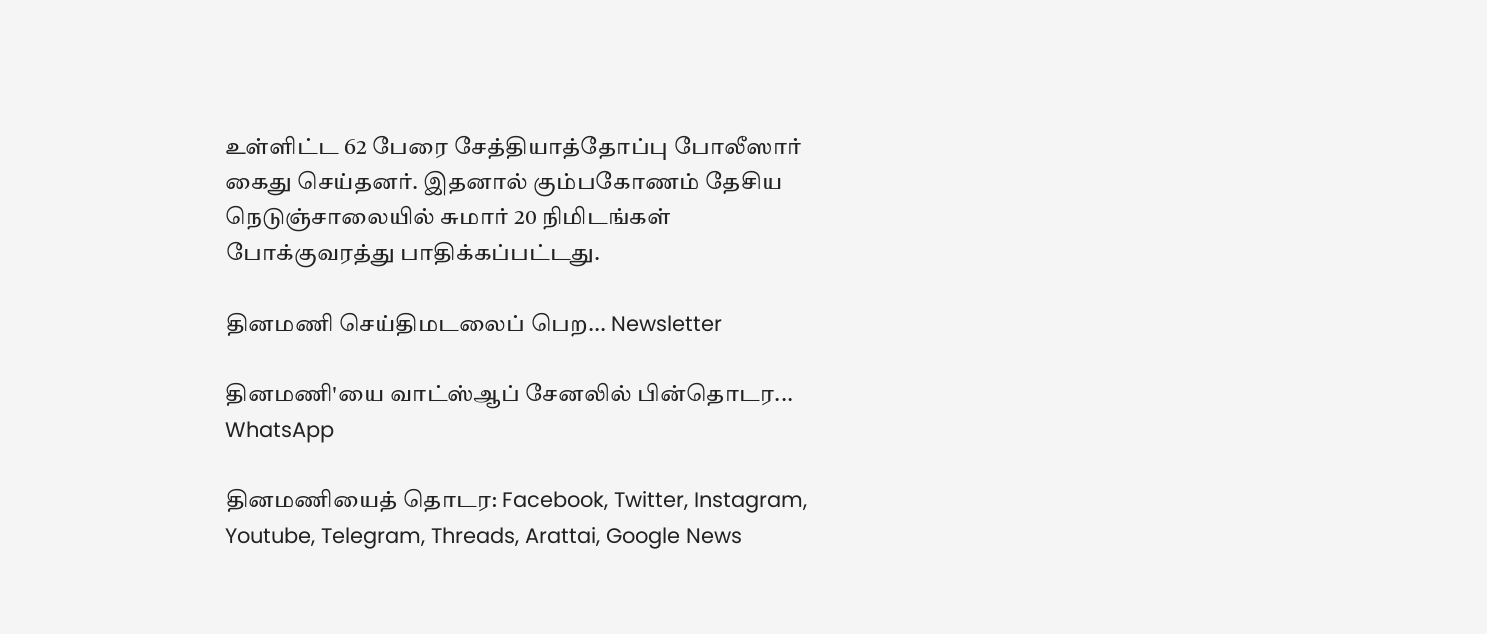உள்ளிட்ட 62 பேரை சேத்தியாத்தோப்பு போலீஸார் கைது செய்தனர். இதனால் கும்பகோணம் தேசிய நெடுஞ்சாலையில் சுமார் 20 நிமிடங்கள் போக்குவரத்து பாதிக்கப்பட்டது.

தினமணி செய்திமடலைப் பெற... Newsletter

தினமணி'யை வாட்ஸ்ஆப் சேனலில் பின்தொடர... WhatsApp

தினமணியைத் தொடர: Facebook, Twitter, Instagram, Youtube, Telegram, Threads, Arattai, Google News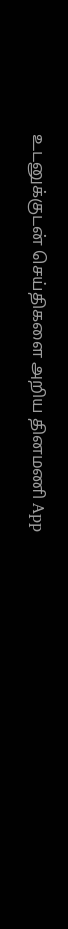உடனுக்குடன் செய்திகளை அறிய தினமணி App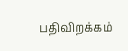பதிவிறக்கம்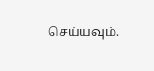செய்யவும்.